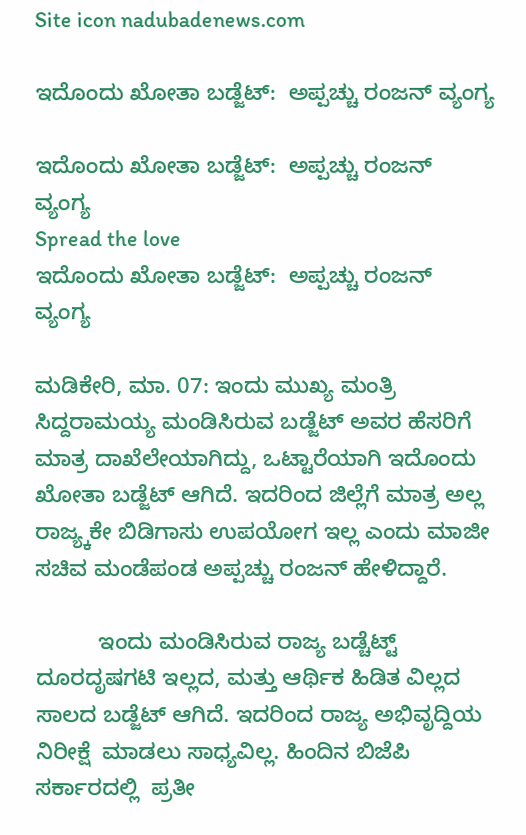Site icon nadubadenews.com

ಇದೊಂದು ಖೋತಾ ಬಡ್ಜೆಟ್‌:  ಅಪ್ಪಚ್ಚು ರಂಜನ್‌ ವ್ಯಂಗ್ಯ

ಇದೊಂದು ಖೋತಾ ಬಡ್ಜೆಟ್‌:  ಅಪ್ಪಚ್ಚು ರಂಜನ್‌  ವ್ಯಂಗ್ಯ
Spread the love
ಇದೊಂದು ಖೋತಾ ಬಡ್ಜೆಟ್‌:  ಅಪ್ಪಚ್ಚು ರಂಜನ್‌  ವ್ಯಂಗ್ಯ

ಮಡಿಕೇರಿ, ಮಾ. 07: ಇಂದು ಮುಖ್ಯ ಮಂತ್ರಿ ಸಿದ್ದರಾಮಯ್ಯ ಮಂಡಿಸಿರುವ ಬಡ್ಜೆಟ್‌ ಅವರ ಹೆಸರಿಗೆ ಮಾತ್ರ ದಾಖೆಲೇಯಾಗಿದ್ದು, ಒಟ್ಟಾರೆಯಾಗಿ ಇದೊಂದು ಖೋತಾ ಬಡ್ಜೆಟ್‌ ಆಗಿದೆ. ಇದರಿಂದ ಜಿಲ್ಲೆಗೆ ಮಾತ್ರ ಅಲ್ಲ ರಾಜ್ಯ್ಕಕೇ ಬಿಡಿಗಾಸು ಉಪಯೋಗ ಇಲ್ಲ ಎಂದು ಮಾಜೀ ಸಚಿವ ಮಂಡೆಪಂಡ ಅಪ್ಪಚ್ಚು ರಂಜನ್‌ ಹೇಳಿದ್ದಾರೆ.

          ಇಂದು ಮಂಡಿಸಿರುವ ರಾಜ್ಯ ಬಡ್ಚೆಟ್ಟ್‌ ದೂರದೃಷಗಟಿ ಇಲ್ಲದ, ಮತ್ತು ಆರ್ಥಿಕ ಹಿಡಿತ ವಿಲ್ಲದ ಸಾಲದ ಬಡ್ಜೆಟ್‌ ಆಗಿದೆ. ಇದರಿಂದ ರಾಜ್ಯ ಅಭಿವೃದ್ದಿಯ ನಿರೀಕ್ಷೆ  ಮಾಡಲು ಸಾಧ್ಯವಿಲ್ಲ. ಹಿಂದಿನ ಬಿಜೆಪಿ ಸರ್ಕಾರದಲ್ಲಿ  ಪ್ರತೀ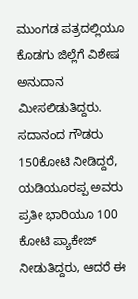ಮುಂಗಡ ಪತ್ರದಲ್ಲಿಯೂ ಕೊಡಗು ಜಿಲ್ಲೆಗೆ ವಿಶೇಷ ಅನುದಾನ ಮೀಸಲಿಡುತಿದ್ದರು.  ಸದಾನಂದ ಗೌಡರು 150ಕೋಟಿ ನೀಡಿದ್ದರೆ, ಯಡಿಯೂರಪ್ಪ ಅವರು ಪ್ರತೀ ಭಾರಿಯೂ 100 ಕೋಟಿ ಪ್ಯಾಕೇಜ್‌ ನೀಡುತಿದ್ದರು, ಆದರೆ ಈ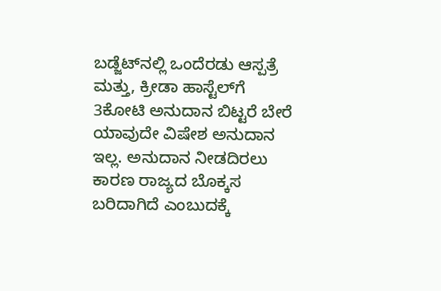ಬಡ್ಜೆಟ್‌ನಲ್ಲಿ ಒಂದೆರಡು ಆಸ್ಪತ್ರೆ ಮತ್ತು, ಕ್ರೀಡಾ ಹಾಸ್ಟೆಲ್‌ಗೆ 3ಕೋಟಿ ಅನುದಾನ ಬಿಟ್ಟರೆ ಬೇರೆ ಯಾವುದೇ ವಿಷೇಶ ಅನುದಾನ ಇಲ್ಲ. ಅನುದಾನ ನೀಡದಿರಲು ಕಾರಣ ರಾಜ್ಯದ ಬೊಕ್ಕಸ ಬರಿದಾಗಿದೆ ಎಂಬುದಕ್ಕೆ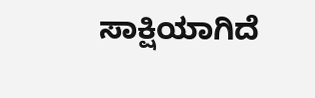ಸಾಕ್ಷಿಯಾಗಿದೆ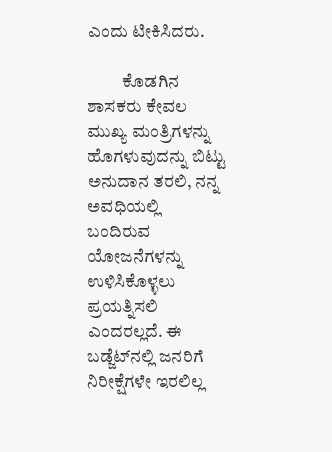ಎಂದು ಟೀಕಿಸಿದರು.

          ಕೊಡಗಿನ ಶಾಸಕರು ಕೇವಲ ಮುಖ್ಯ ಮಂತ್ರಿಗಳನ್ನು ಹೊಗಳುವುದನ್ನು ಬಿಟ್ಟು ಅನುದಾನ ತರಲಿ, ನನ್ನ ಅವಧಿಯಲ್ಲಿ ಬಂದಿರುವ ಯೋಜನೆಗಳನ್ನು ಉಳಿಸಿಕೊಳ್ಳಲು ಪ್ರಯತ್ನಿಸಲಿ ಎಂದರಲ್ಲದೆ. ಈ ಬಡ್ಜೆಟ್‌ನಲ್ಲಿ ಜನರಿಗೆ ನಿರೀಕ್ಷೆಗಳೇ ಇರಲಿಲ್ಲ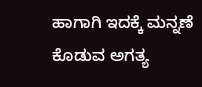ಹಾಗಾಗಿ ಇದಕ್ಕೆ ಮನ್ನಣೆ ಕೊಡುವ ಅಗತ್ಯ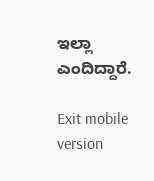ಇಲ್ಲಾ ಎಂದಿದ್ದಾರೆ.

Exit mobile version